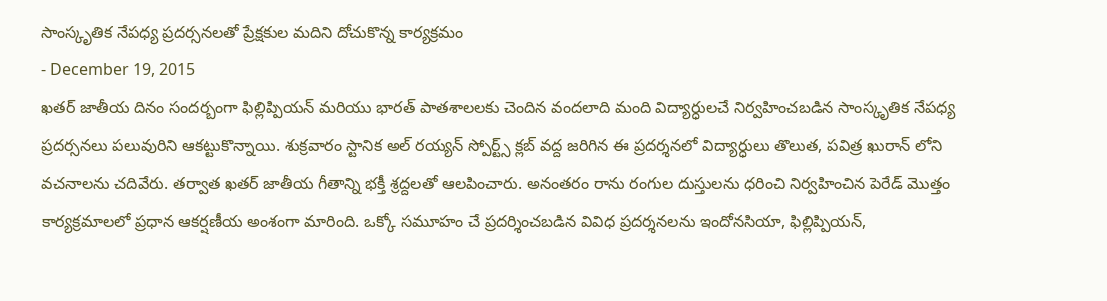సాంస్కృతిక నేపధ్య ప్రదర్సనలతో ప్రేక్షకుల మదిని దోచుకొన్న కార్యక్రమం
- December 19, 2015
ఖతర్ జాతీయ దినం సందర్బంగా ఫిల్లిప్పియన్ మరియు భారత్ పాతశాలలకు చెందిన వందలాది మంది విద్యార్ధులచే నిర్వహించబడిన సాంస్కృతిక నేపధ్య ప్రదర్సనలు పలువురిని ఆకట్టుకొన్నాయి. శుక్రవారం స్టానిక అల్ రయ్యన్ స్పోర్ట్స్ క్లబ్ వద్ద జరిగిన ఈ ప్రదర్శనలో విద్యార్ధులు తొలుత, పవిత్ర ఖురాన్ లోని వచనాలను చదివేరు. తర్వాత ఖతర్ జాతీయ గీతాన్ని భక్తీ శ్రద్దలతో ఆలపించారు. అనంతరం రాను రంగుల దుస్తులను ధరించి నిర్వహించిన పెరేడ్ మొత్తం కార్యక్రమాలలో ప్రధాన ఆకర్షణీయ అంశంగా మారింది. ఒక్కో సమూహం చే ప్రదర్శించబడిన వివిధ ప్రదర్శనలను ఇందోనసియా, ఫిల్లిప్పియన్,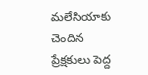మలేసియాకు చెందిన ప్రేక్షకులు పెద్ద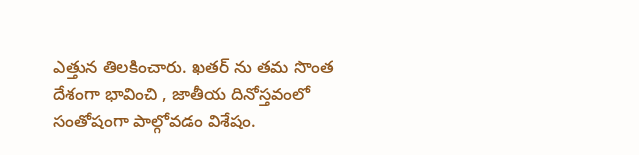ఎత్తున తిలకించారు. ఖతర్ ను తమ సొంత దేశంగా భావించి , జాతీయ దినోస్తవంలో సంతోషంగా పాల్గోవడం విశేషం.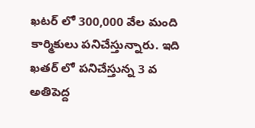ఖటర్ లో 300,000 వేల మంది కార్మికులు పనిచేస్తున్నారు. ఇది ఖతర్ లో పనిచేస్తున్న 3 వ అతిపెద్ద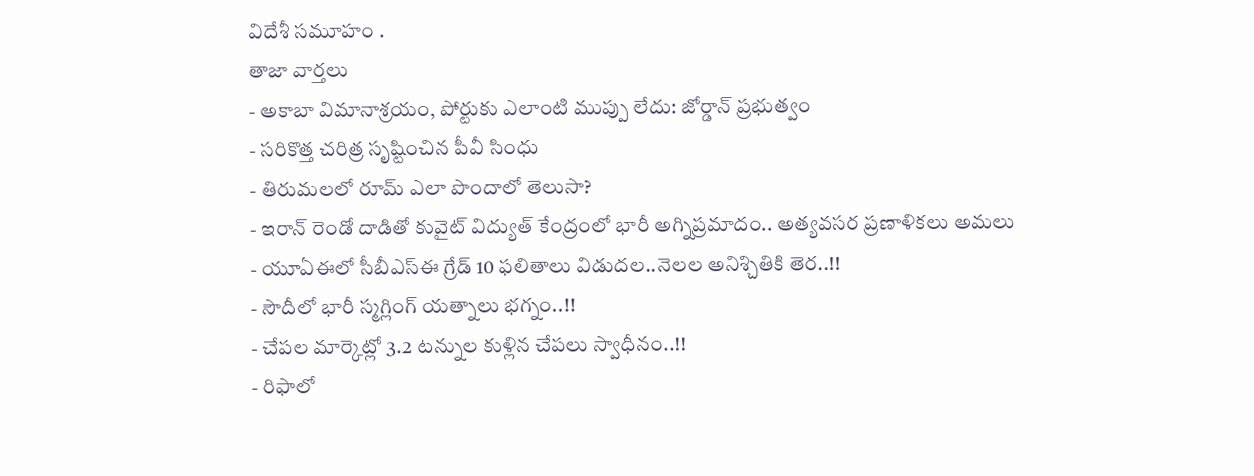విదేశీ సమూహం .
తాజా వార్తలు
- అకాబా విమానాశ్రయం, పోర్టుకు ఎలాంటి ముప్పు లేదు: జోర్డాన్ ప్రభుత్వం
- సరికొత్త చరిత్ర సృష్టించిన పీవీ సింధు
- తిరుమలలో రూమ్ ఎలా పొందాలో తెలుసా?
- ఇరాన్ రెండో దాడితో కువైట్ విద్యుత్ కేంద్రంలో భారీ అగ్నిప్రమాదం.. అత్యవసర ప్రణాళికలు అమలు
- యూఏఈలో సీబీఎస్ఈ గ్రేడ్ 10 ఫలితాలు విడుదల..నెలల అనిశ్చితికి తెర..!!
- సౌదీలో భారీ స్మగ్లింగ్ యత్నాలు భగ్నం..!!
- చేపల మార్కెట్లో 3.2 టన్నుల కుళ్లిన చేపలు స్వాధీనం..!!
- రిఫాలో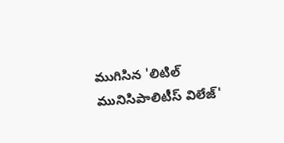ముగిసిన 'లిటిల్ మునిసిపాలిటీస్ విలేజ్'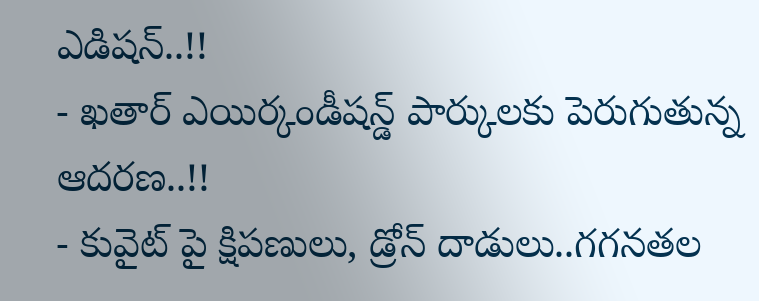ఎడిషన్..!!
- ఖతార్ ఎయిర్కండీషన్డ్ పార్కులకు పెరుగుతున్న ఆదరణ..!!
- కువైట్ పై క్షిపణులు, డ్రోన్ దాడులు..గగనతల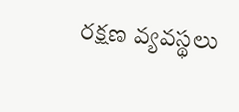రక్షణ వ్యవస్థలు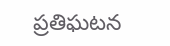ప్రతిఘటన